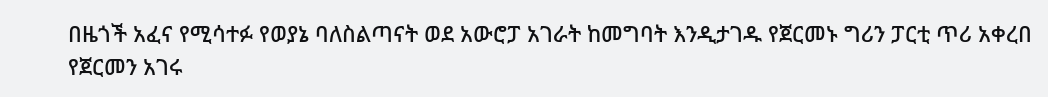በዜጎች አፈና የሚሳተፉ የወያኔ ባለስልጣናት ወደ አውሮፓ አገራት ከመግባት እንዲታገዱ የጀርመኑ ግሪን ፓርቲ ጥሪ አቀረበ
የጀርመን አገሩ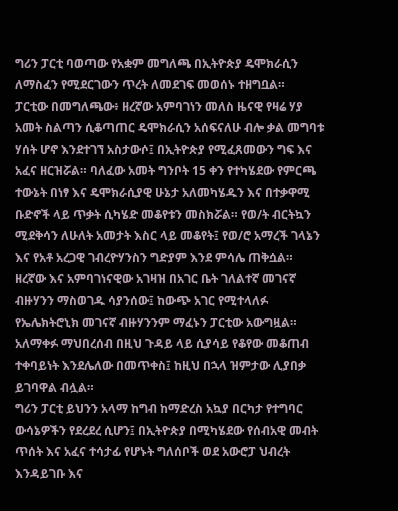ግሪን ፓርቲ ባወጣው የአቋም መግለጫ በኢትዮጵያ ዴሞክራሲን ለማስፈን የሚደርገውን ጥረት ለመደገፍ መወሰኑ ተዘግቧል።
ፓርቲው በመግለጫው፥ ዘረኛው አምባገነን መለስ ዜናዊ የዛሬ ሃያ አመት ስልጣን ሲቆጣጠር ዴሞክራሲን አሰፍናለሁ ብሎ ቃል መግባቱ ሃሰት ሆኖ እንደተገኘ አስታውሶ፤ በኢትዮጵያ የሚፈጸመውን ግፍ እና አፈና ዘርዝሯል። ባለፈው አመት ግንቦት 15 ቀን የተካሄደው የምርጫ ተውኔት በነፃ እና ዴሞክራሲያዊ ሁኔታ አለመካሄዱን እና በተቃዋሚ ቡድኖች ላይ ጥቃት ሲካሄድ መቆየቱን መስክሯል። የወ/ት ብርትኳን ሚደቅሳን ለሁለት አመታት እስር ላይ መቆየት፤ የወ/ሮ አማረች ገላኔን እና የአቶ አረጋዊ ገብረዮሃንስን ግድያም እንደ ምሳሌ ጠቅሷል።
ዘረኛው እና አምባገነናዊው አገዛዝ በአገር ቤት ገለልተኛ መገናኛ ብዙሃንን ማስወገዱ ሳያንሰው፤ ከውጭ አገር የሚተላለፉ የኤሌክትሮኒክ መገናኛ ብዙሃንንም ማፈኑን ፓርቲው አውግዟል።
አለማቀፉ ማህበረሰብ በዚህ ጉዳይ ላይ ሲያሳይ የቆየው መቆጠብ ተቀባይነት እንደሌለው በመጥቀስ፤ ከዚህ በኋላ ዝምታው ሊያበቃ ይገባዋል ብሏል።
ግሪን ፓርቲ ይህንን አላማ ከግብ ከማድረስ አኳያ በርካታ የተግባር ውሳኔዎችን የደረደረ ሲሆን፤ በኢትዮጵያ በሚካሄደው የሰብአዊ መብት ጥሰት እና አፈና ተሳታፊ የሆኑት ግለሰቦች ወደ አውሮፓ ህብረት እንዳይገቡ እና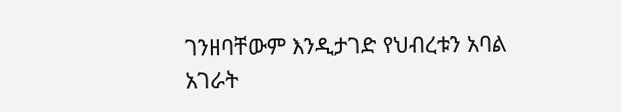ገንዘባቸውም እንዲታገድ የህብረቱን አባል አገራት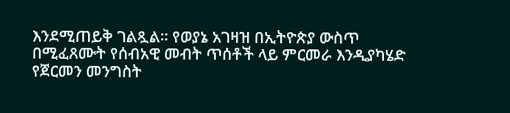እንደሚጠይቅ ገልጿል። የወያኔ አገዛዝ በኢትዮጵያ ውስጥ በሚፈጸሙት የሰብአዊ መብት ጥሰቶች ላይ ምርመራ እንዲያካሄድ የጀርመን መንግስት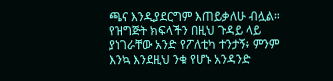ጫና እንዲያደርግም እጠይቃለሁ ብሏል።
የዝግጅት ክፍላችን በዚህ ጉዳይ ላይ ያነገራቸው አንድ የፖለቲካ ተንታኝ፥ ምንም እንኳ እንደዚህ ንቁ የሆኑ አንዳንድ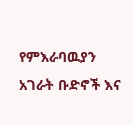የምእራባዉያን አገራት ቡድኖች እና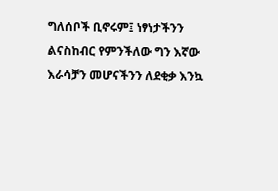ግለሰቦች ቢኖሩም፤ ነፃነታችንን ልናስከብር የምንችለው ግን እኛው እራሳቻን መሆናችንን ለደቂቃ እንኳ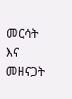መርሳት እና መዘናጋት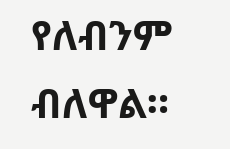የለብንም ብለዋል።